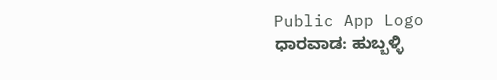Public App Logo
ಧಾರವಾಡ: ಹುಬ್ಬಳ್ಳಿ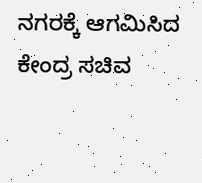ನಗರಕ್ಕೆ ಆಗಮಿಸಿದ ಕೇಂದ್ರ ಸಚಿವ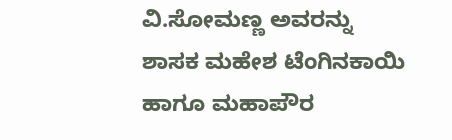ವಿ.ಸೋಮಣ್ಣ ಅವರನ್ನು ಶಾಸಕ ಮಹೇಶ ಟೆಂಗಿನಕಾಯಿ ಹಾಗೂ ಮಹಾಪೌರ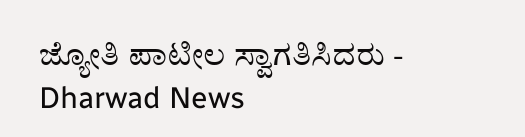ಜ್ಯೋತಿ ಪಾಟೀಲ ಸ್ವಾಗತಿಸಿದರು - Dharwad News